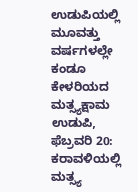ಉಡುಪಿಯಲ್ಲಿ ಮೂವತ್ತು ವರ್ಷಗಳಲ್ಲೇ ಕಂಡೂ ಕೇಳರಿಯದ ಮತ್ಸ್ಯಕ್ಷಾಮ
ಉಡುಪಿ,
ಫೆಬ್ರವರಿ 20: ಕರಾವಳಿಯಲ್ಲಿ ಮತ್ಸ್ಯ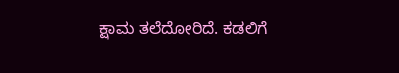ಕ್ಷಾಮ ತಲೆದೋರಿದೆ. ಕಡಲಿಗೆ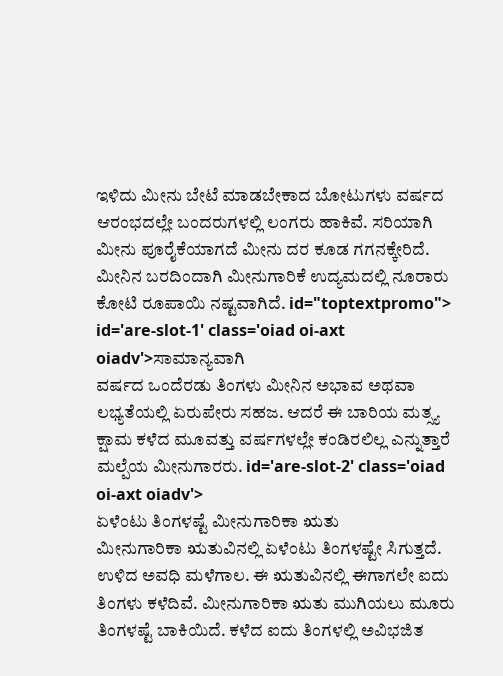ಇಳಿದು ಮೀನು ಬೇಟೆ ಮಾಡಬೇಕಾದ ಬೋಟುಗಳು ವರ್ಷದ ಆರಂಭದಲ್ಲೇ ಬಂದರುಗಳಲ್ಲಿ ಲಂಗರು ಹಾಕಿವೆ. ಸರಿಯಾಗಿ ಮೀನು ಪೂರೈಕೆಯಾಗದೆ ಮೀನು ದರ ಕೂಡ ಗಗನಕ್ಕೇರಿದೆ. ಮೀನಿನ ಬರದಿಂದಾಗಿ ಮೀನುಗಾರಿಕೆ ಉದ್ಯಮದಲ್ಲಿ ನೂರಾರು ಕೋಟಿ ರೂಪಾಯಿ ನಷ್ಟವಾಗಿದೆ. id="toptextpromo"> id='are-slot-1' class='oiad oi-axt oiadv'>ಸಾಮಾನ್ಯವಾಗಿ
ವರ್ಷದ ಒಂದೆರಡು ತಿಂಗಳು ಮೀನಿನ ಅಭಾವ ಅಥವಾ ಲಭ್ಯತೆಯಲ್ಲಿ ಏರುಪೇರು ಸಹಜ. ಆದರೆ ಈ ಬಾರಿಯ ಮತ್ಸ್ಯ ಕ್ಷಾಮ ಕಳೆದ ಮೂವತ್ತು ವರ್ಷಗಳಲ್ಲೇ ಕಂಡಿರಲಿಲ್ಲ ಎನ್ನುತ್ತಾರೆ ಮಲ್ಪೆಯ ಮೀನುಗಾರರು. id='are-slot-2' class='oiad oi-axt oiadv'>
ಏಳೆಂಟು ತಿಂಗಳಷ್ಟೆ ಮೀನುಗಾರಿಕಾ ಋತು
ಮೀನುಗಾರಿಕಾ ಋತುವಿನಲ್ಲಿ ಏಳೆಂಟು ತಿಂಗಳಷ್ಟೇ ಸಿಗುತ್ತದೆ. ಉಳಿದ ಅವಧಿ ಮಳೆಗಾಲ. ಈ ಋತುವಿನಲ್ಲಿ ಈಗಾಗಲೇ ಐದು ತಿಂಗಳು ಕಳೆದಿವೆ. ಮೀನುಗಾರಿಕಾ ಋತು ಮುಗಿಯಲು ಮೂರು ತಿಂಗಳಷ್ಟೆ ಬಾಕಿಯಿದೆ. ಕಳೆದ ಐದು ತಿಂಗಳಲ್ಲಿ ಅವಿಭಜಿತ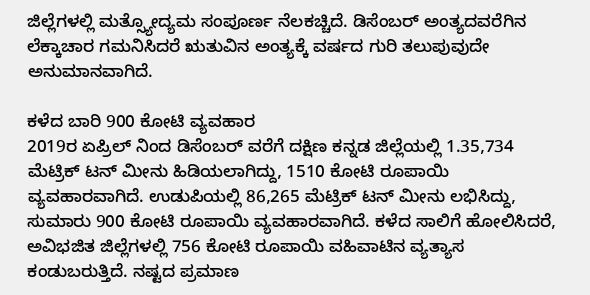ಜಿಲ್ಲೆಗಳಲ್ಲಿ ಮತ್ಸ್ಯೋದ್ಯಮ ಸಂಪೂರ್ಣ ನೆಲಕಚ್ಚಿದೆ. ಡಿಸೆಂಬರ್ ಅಂತ್ಯದವರೆಗಿನ ಲೆಕ್ಕಾಚಾರ ಗಮನಿಸಿದರೆ ಋತುವಿನ ಅಂತ್ಯಕ್ಕೆ ವರ್ಷದ ಗುರಿ ತಲುಪುವುದೇ ಅನುಮಾನವಾಗಿದೆ.

ಕಳೆದ ಬಾರಿ 900 ಕೋಟಿ ವ್ಯವಹಾರ
2019ರ ಏಪ್ರಿಲ್ ನಿಂದ ಡಿಸೆಂಬರ್ ವರೆಗೆ ದಕ್ಷಿಣ ಕನ್ನಡ ಜಿಲ್ಲೆಯಲ್ಲಿ 1.35,734 ಮೆಟ್ರಿಕ್ ಟನ್ ಮೀನು ಹಿಡಿಯಲಾಗಿದ್ದು, 1510 ಕೋಟಿ ರೂಪಾಯಿ ವ್ಯವಹಾರವಾಗಿದೆ. ಉಡುಪಿಯಲ್ಲಿ 86,265 ಮೆಟ್ರಿಕ್ ಟನ್ ಮೀನು ಲಭಿಸಿದ್ದು, ಸುಮಾರು 900 ಕೋಟಿ ರೂಪಾಯಿ ವ್ಯವಹಾರವಾಗಿದೆ. ಕಳೆದ ಸಾಲಿಗೆ ಹೋಲಿಸಿದರೆ, ಅವಿಭಜಿತ ಜಿಲ್ಲೆಗಳಲ್ಲಿ 756 ಕೋಟಿ ರೂಪಾಯಿ ವಹಿವಾಟಿನ ವ್ಯತ್ಯಾಸ ಕಂಡುಬರುತ್ತಿದೆ. ನಷ್ಟದ ಪ್ರಮಾಣ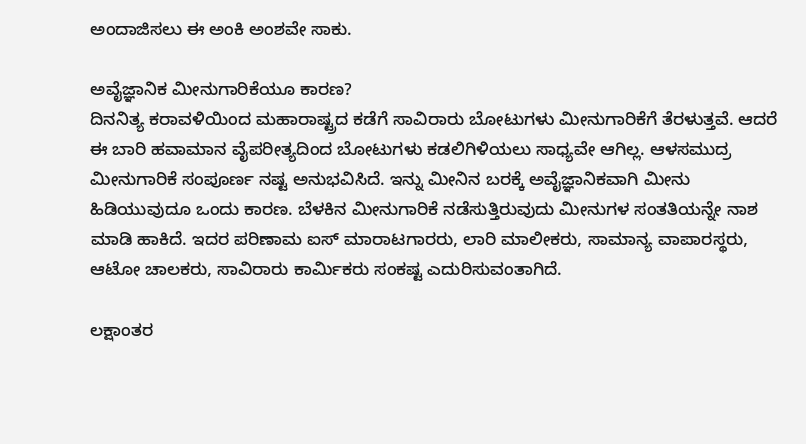ಅಂದಾಜಿಸಲು ಈ ಅಂಕಿ ಅಂಶವೇ ಸಾಕು.

ಅವೈಜ್ಞಾನಿಕ ಮೀನುಗಾರಿಕೆಯೂ ಕಾರಣ?
ದಿನನಿತ್ಯ ಕರಾವಳಿಯಿಂದ ಮಹಾರಾಷ್ಟ್ರದ ಕಡೆಗೆ ಸಾವಿರಾರು ಬೋಟುಗಳು ಮೀನುಗಾರಿಕೆಗೆ ತೆರಳುತ್ತವೆ. ಆದರೆ ಈ ಬಾರಿ ಹವಾಮಾನ ವೈಪರೀತ್ಯದಿಂದ ಬೋಟುಗಳು ಕಡಲಿಗಿಳಿಯಲು ಸಾಧ್ಯವೇ ಆಗಿಲ್ಲ. ಆಳಸಮುದ್ರ ಮೀನುಗಾರಿಕೆ ಸಂಪೂರ್ಣ ನಷ್ಟ ಅನುಭವಿಸಿದೆ. ಇನ್ನು ಮೀನಿನ ಬರಕ್ಕೆ ಅವೈಜ್ಞಾನಿಕವಾಗಿ ಮೀನು ಹಿಡಿಯುವುದೂ ಒಂದು ಕಾರಣ. ಬೆಳಕಿನ ಮೀನುಗಾರಿಕೆ ನಡೆಸುತ್ತಿರುವುದು ಮೀನುಗಳ ಸಂತತಿಯನ್ನೇ ನಾಶ ಮಾಡಿ ಹಾಕಿದೆ. ಇದರ ಪರಿಣಾಮ ಐಸ್ ಮಾರಾಟಗಾರರು, ಲಾರಿ ಮಾಲೀಕರು, ಸಾಮಾನ್ಯ ವಾಪಾರಸ್ಥರು, ಆಟೋ ಚಾಲಕರು, ಸಾವಿರಾರು ಕಾರ್ಮಿಕರು ಸಂಕಷ್ಟ ಎದುರಿಸುವಂತಾಗಿದೆ.

ಲಕ್ಷಾಂತರ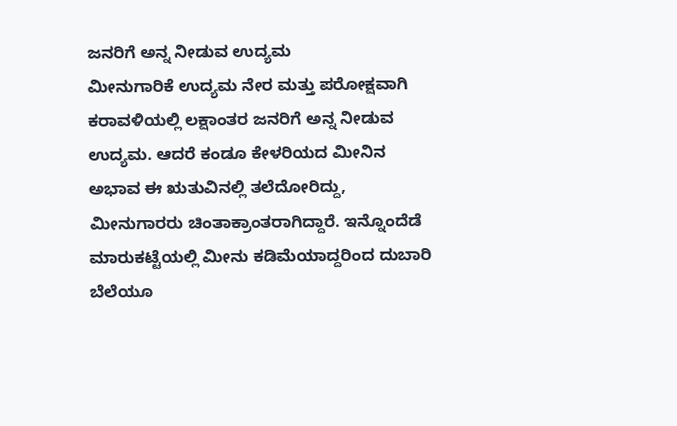ಜನರಿಗೆ ಅನ್ನ ನೀಡುವ ಉದ್ಯಮ
ಮೀನುಗಾರಿಕೆ ಉದ್ಯಮ ನೇರ ಮತ್ತು ಪರೋಕ್ಷವಾಗಿ ಕರಾವಳಿಯಲ್ಲಿ ಲಕ್ಷಾಂತರ ಜನರಿಗೆ ಅನ್ನ ನೀಡುವ ಉದ್ಯಮ. ಆದರೆ ಕಂಡೂ ಕೇಳರಿಯದ ಮೀನಿನ ಅಭಾವ ಈ ಋತುವಿನಲ್ಲಿ ತಲೆದೋರಿದ್ದು, ಮೀನುಗಾರರು ಚಿಂತಾಕ್ರಾಂತರಾಗಿದ್ದಾರೆ. ಇನ್ನೊಂದೆಡೆ ಮಾರುಕಟ್ಟೆಯಲ್ಲಿ ಮೀನು ಕಡಿಮೆಯಾದ್ದರಿಂದ ದುಬಾರಿ ಬೆಲೆಯೂ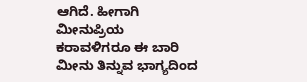ಆಗಿದೆ. ಹೀಗಾಗಿ ಮೀನುಪ್ರಿಯ ಕರಾವಳಿಗರೂ ಈ ಬಾರಿ ಮೀನು ತಿನ್ನುವ ಭಾಗ್ಯದಿಂದ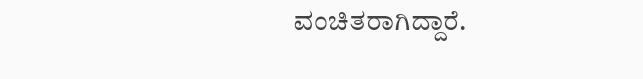ವಂಚಿತರಾಗಿದ್ದಾರೆ.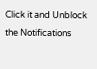Click it and Unblock the Notifications